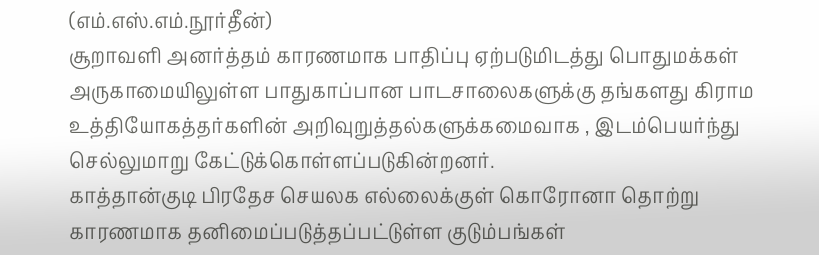(எம்.எஸ்.எம்.நூர்தீன்)
சூறாவளி அனர்த்தம் காரணமாக பாதிப்பு ஏற்படுமிடத்து பொதுமக்கள் அருகாமையிலுள்ள பாதுகாப்பான பாடசாலைகளுக்கு தங்களது கிராம உத்தியோகத்தர்களின் அறிவுறுத்தல்களுக்கமைவாக , இடம்பெயர்ந்து செல்லுமாறு கேட்டுக்கொள்ளப்படுகின்றனர்.
காத்தான்குடி பிரதேச செயலக எல்லைக்குள் கொரோனா தொற்று காரணமாக தனிமைப்படுத்தப்பட்டுள்ள குடும்பங்கள்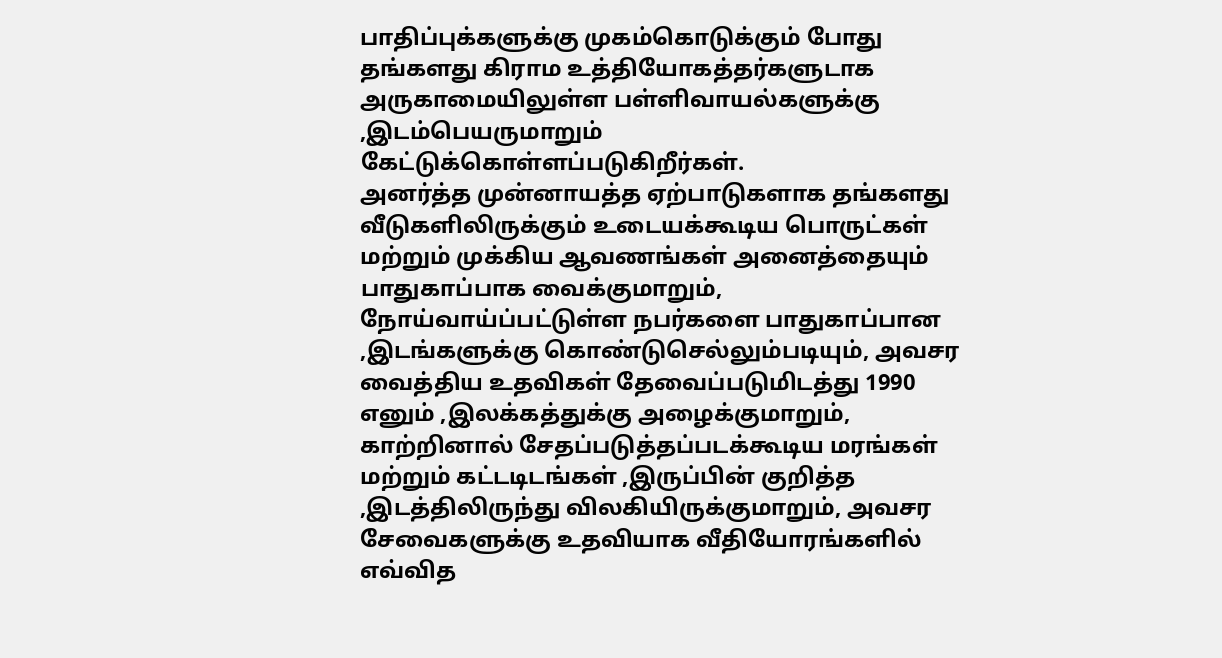பாதிப்புக்களுக்கு முகம்கொடுக்கும் போது தங்களது கிராம உத்தியோகத்தர்களுடாக அருகாமையிலுள்ள பள்ளிவாயல்களுக்கு ,இடம்பெயருமாறும் கேட்டுக்கொள்ளப்படுகிறீர்கள்.
அனர்த்த முன்னாயத்த ஏற்பாடுகளாக தங்களது வீடுகளிலிருக்கும் உடையக்கூடிய பொருட்கள் மற்றும் முக்கிய ஆவணங்கள் அனைத்தையும் பாதுகாப்பாக வைக்குமாறும், நோய்வாய்ப்பட்டுள்ள நபர்களை பாதுகாப்பான ,இடங்களுக்கு கொண்டுசெல்லும்படியும், அவசர வைத்திய உதவிகள் தேவைப்படுமிடத்து 1990 எனும் ,இலக்கத்துக்கு அழைக்குமாறும், காற்றினால் சேதப்படுத்தப்படக்கூடிய மரங்கள் மற்றும் கட்டடிடங்கள் ,இருப்பின் குறித்த ,இடத்திலிருந்து விலகியிருக்குமாறும், அவசர சேவைகளுக்கு உதவியாக வீதியோரங்களில் எவ்வித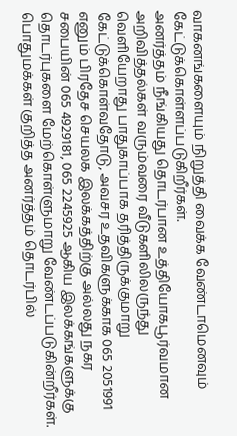வாகனங்களையும் நிறுத்தி வைக்க வேண்டாமெனவும் கேட்டுக்கொள்ளப்படுகிறீர்கள்.
அனர்த்தம் நீங்கியது தொடர்பான உத்தியோகபூர்வமான அறிவித்தல்கள் வரும்வரை வீடுகளிலிலருந்து வெளியேறாது பாதுகாப்பாக தரித்திருக்குமாறு கேட்டுக்கொள்வதோடு, அவசர உதவிகளுக்காக 065 2051991 எனும் பிரதேச செயலக இலக்கத்திற்கு அல்லது நகர சபையின் 065 4929181, 065 2245925 ஆகிய இலக்கங்களுக்கு தொடர்புகளை மேற்கொள்ளுமாறு வேண்டப்படுகின்றீர்கள்.
பொதுமக்கள் குறித்த அனர்த்தம் தொடர்பில்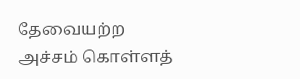தேவையற்ற அச்சம் கொள்ளத்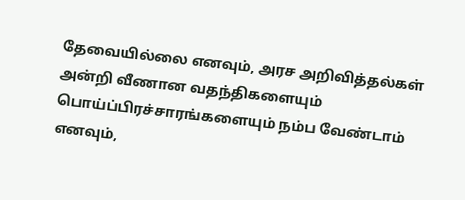தேவையில்லை எனவும், அரச அறிவித்தல்கள் அன்றி வீணான வதந்திகளையும் பொய்ப்பிரச்சாரங்களையும் நம்ப வேண்டாம் எனவும்,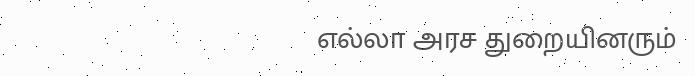எல்லா அரச துறையினரும்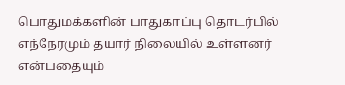பொதுமக்களின் பாதுகாப்பு தொடர்பில் எந்நேரமும் தயார் நிலையில் உள்ளனர் என்பதையும்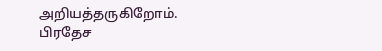அறியத்தருகிறோம்.
பிரதேச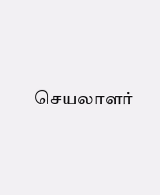செயலாளர்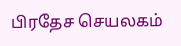பிரதேச செயலகம்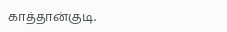காத்தான்குடி.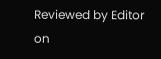Reviewed by Editor
on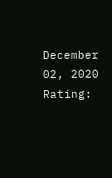December 02, 2020
Rating: